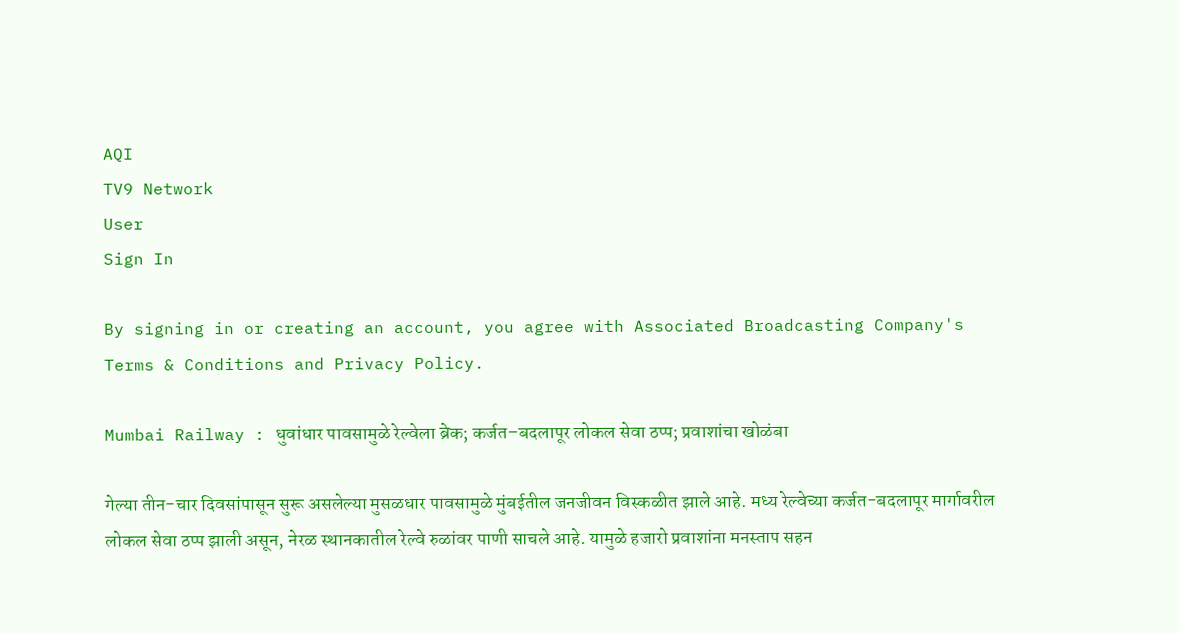AQI
TV9 Network
User
Sign In

By signing in or creating an account, you agree with Associated Broadcasting Company's Terms & Conditions and Privacy Policy.

Mumbai Railway : धुवांधार पावसामुळे रेल्वेला ब्रेक; कर्जत–बदलापूर लोकल सेवा ठप्प; प्रवाशांचा खोळंबा

गेल्या तीन-चार दिवसांपासून सुरू असलेल्या मुसळधार पावसामुळे मुंबईतील जनजीवन विस्कळीत झाले आहे. मध्य रेल्वेच्या कर्जत-बदलापूर मार्गावरील लोकल सेवा ठप्प झाली असून, नेरळ स्थानकातील रेल्वे रुळांवर पाणी साचले आहे. यामुळे हजारो प्रवाशांना मनस्ताप सहन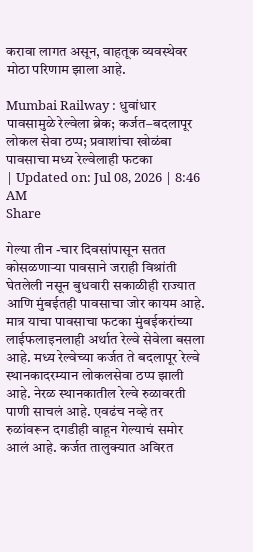करावा लागत असून, वाहतूक व्यवस्थेवर मोठा परिणाम झाला आहे.

Mumbai Railway : धुवांधार पावसामुळे रेल्वेला ब्रेक; कर्जत–बदलापूर लोकल सेवा ठप्प; प्रवाशांचा खोळंबा
पावसाचा मध्य रेल्वेलाही फटका
| Updated on: Jul 08, 2026 | 8:46 AM
Share

गेल्या तीन -चार दिवसांपासून सतत कोसळणाऱ्या पावसाने जराही विश्रांती घेतलेली नसून बुधवारी सकाळीही राज्यात आणि मुंबईतही पावसाचा जोर कायम आहे. मात्र याचा पावसाचा फटका मुंबईकरांच्या लाईफलाइनलाही अर्थात रेल्वे सेवेला बसला आहे. मध्य रेल्वेच्या कर्जत ते बदलापूर रेल्वे स्थानकादरम्यान लोकलसेवा ठप्प झाली आहे. नेरळ स्थानकातील रेल्वे रुळावरती पाणी साचलं आहे. एवढंच नव्हे तर रुळांवरून दगडीही वाहून गेल्याचं समोर आलं आहे. कर्जत तालुक्यात अविरत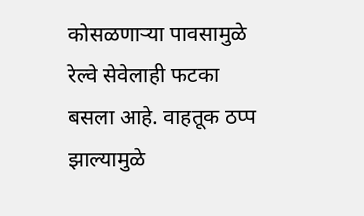कोसळणाऱ्या पावसामुळे रेल्वे सेवेलाही फटका बसला आहे. वाहतूक ठप्प झाल्यामुळे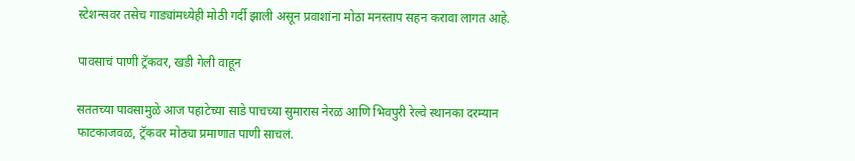स्टेशन्सवर तसेच गाड्यांमध्येही मोठी गर्दी झाली असून प्रवाशांना मोठा मनस्ताप सहन करावा लागत आहे.

पावसाचं पाणी ट्रॅकवर, खडी गेली वाहून

सततच्या पावसामुळे आज पहाटेच्या साडे पाचच्या सुमारास नेरळ आणि भिवपुरी रेल्वे स्थानका दरम्यान फाटकाजवळ, ट्रॅकवर मोठ्या प्रमाणात पाणी साचलं.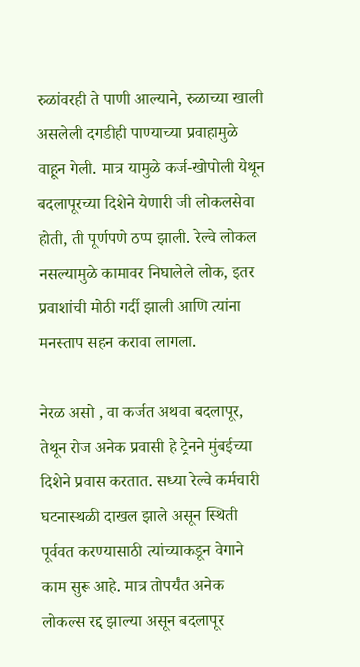रुळांवरही ते पाणी आल्याने, रुळाच्या खाली असलेली दगडीही पाण्याच्या प्रवाहामुळे वाहून गेली. मात्र यामुळे कर्ज-खोपोली येथून बदलापूरच्या दिशेने येणारी जी लोकलसेवा होती, ती पूर्णपणे ठप्प झाली. रेल्वे लोकल नसल्यामुळे कामावर निघालेले लोक, इतर प्रवाशांची मोठी गर्दी झाली आणि त्यांना मनस्ताप सहन करावा लागला.

नेरळ असो , वा कर्जत अथवा बदलापूर, तेथून रोज अनेक प्रवासी हे ट्रेनने मुंबईच्या दिशेने प्रवास करतात. सध्या रेल्वे कर्मचारी घटनास्थळी दाखल झाले असून स्थिती पूर्ववत करण्यासाठी त्यांच्याकडून वेगाने काम सुरू आहे. मात्र तोपर्यंत अनेक लोकल्स रद्द झाल्या असून बदलापूर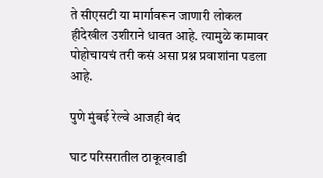ते सीएसटी या मार्गावरून जाणारी लोकल हीदेखील उशीराने धावत आहे. त्यामुळे कामावर पोहोचायचं तरी कसं असा प्रश्न प्रवाशांना पडला आहे.

पुणे मुंबई रेल्वे आजही बंद

घाट परिसरातील ठाकूरवाडी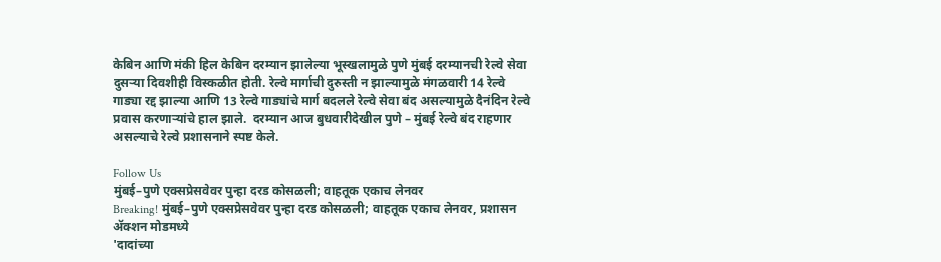केबिन आणि मंकी हिल केबिन दरम्यान झालेल्या भूस्खलामुळे पुणे मुंबई दरम्यानची रेल्वे सेवा दुसऱ्या दिवशीही विस्कळीत होती. रेल्वे मार्गाची दुरुस्ती न झाल्यामुळे मंगळवारी 14 रेल्वे गाड्या रद्द झाल्या आणि 13 रेल्वे गाड्यांचे मार्ग बदलले रेल्वे सेवा बंद असल्यामुळे दैनंदिन रेल्वे प्रवास करणाऱ्यांचे हाल झाले.  दरम्यान आज बुधवारीदेखील पुणे – मुंबई रेल्वे बंद राहणार असल्याचे रेल्वे प्रशासनाने स्पष्ट केले.

Follow Us
मुंबई–पुणे एक्सप्रेसवेवर पुन्हा दरड कोसळली; वाहतूक एकाच लेनवर
Breaking! मुंबई–पुणे एक्सप्रेसवेवर पुन्हा दरड कोसळली; वाहतूक एकाच लेनवर, प्रशासन ॲक्शन मोडमध्ये
'दादांच्या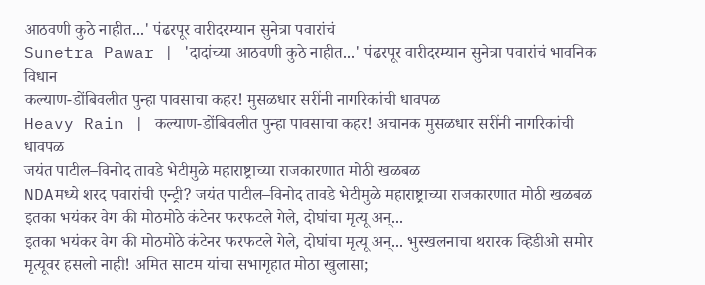आठवणी कुठे नाहीत...' पंढरपूर वारीदरम्यान सुनेत्रा पवारांचं
Sunetra Pawar | 'दादांच्या आठवणी कुठे नाहीत...' पंढरपूर वारीदरम्यान सुनेत्रा पवारांचं भावनिक विधान
कल्याण-डोंबिवलीत पुन्हा पावसाचा कहर! मुसळधार सरींनी नागरिकांची धावपळ
Heavy Rain | कल्याण-डोंबिवलीत पुन्हा पावसाचा कहर! अचानक मुसळधार सरींनी नागरिकांची धावपळ
जयंत पाटील–विनोद तावडे भेटीमुळे महाराष्ट्राच्या राजकारणात मोठी खळबळ
NDAमध्ये शरद पवारांची एन्ट्री? जयंत पाटील–विनोद तावडे भेटीमुळे महाराष्ट्राच्या राजकारणात मोठी खळबळ
इतका भयंकर वेग की मोठमोठे कंटेनर फरफटले गेले, दोघांचा मृत्यू अन्...
इतका भयंकर वेग की मोठमोठे कंटेनर फरफटले गेले, दोघांचा मृत्यू अन्... भुस्खलनाचा थरारक व्हिडीओ समोर
मृत्यूवर हसलो नाही! अमित साटम यांचा सभागृहात मोठा खुलासा;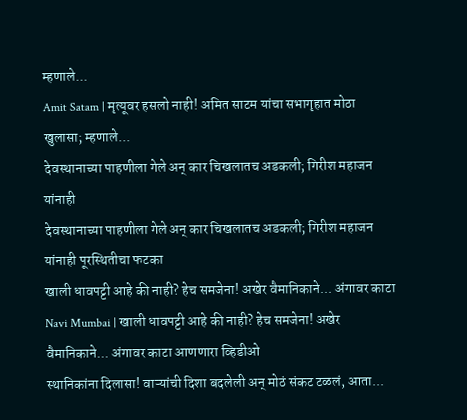म्हणाले...
Amit Satam | मृत्यूवर हसलो नाही! अमित साटम यांचा सभागृहात मोठा खुलासा; म्हणाले...
देवस्थानाच्या पाहणीला गेले अन् कार चिखलातच अडकली; गिरीश महाजन यांनाही
देवस्थानाच्या पाहणीला गेले अन् कार चिखलातच अडकली; गिरीश महाजन यांनाही पूरस्थितीचा फटका
खाली धावपट्टी आहे की नाही? हेच समजेना! अखेर वैमानिकाने... अंगावर काटा
Navi Mumbai | खाली धावपट्टी आहे की नाही? हेच समजेना! अखेर वैमानिकाने... अंगावर काटा आणणारा व्हिडीओ
स्थानिकांना दिलासा! वाऱ्यांची दिशा बदलेली अन् मोठं संकट टळलं, आता...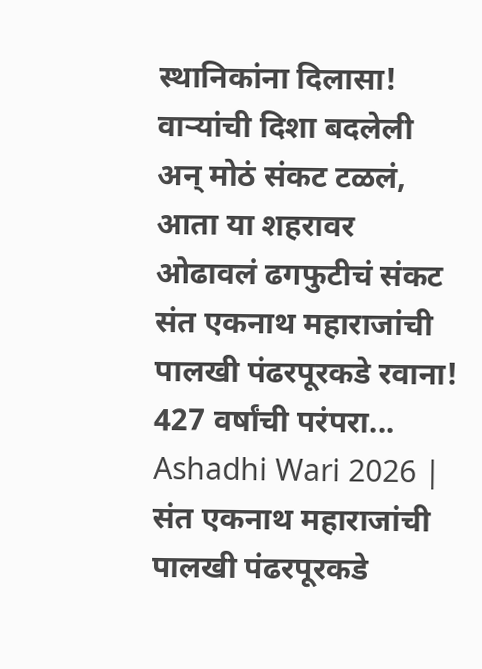स्थानिकांना दिलासा! वाऱ्यांची दिशा बदलेली अन् मोठं संकट टळलं, आता या शहरावर ओढावलं ढगफुटीचं संकट
संत एकनाथ महाराजांची पालखी पंढरपूरकडे रवाना! 427 वर्षांची परंपरा...
Ashadhi Wari 2026 | संत एकनाथ महाराजांची पालखी पंढरपूरकडे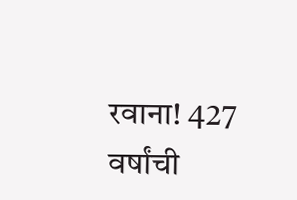रवाना! 427 वर्षांची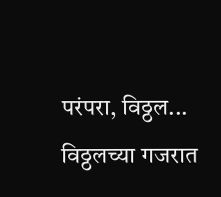परंपरा, विठ्ठल... विठ्ठलच्या गजरात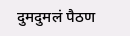दुमदुमलं पैठण